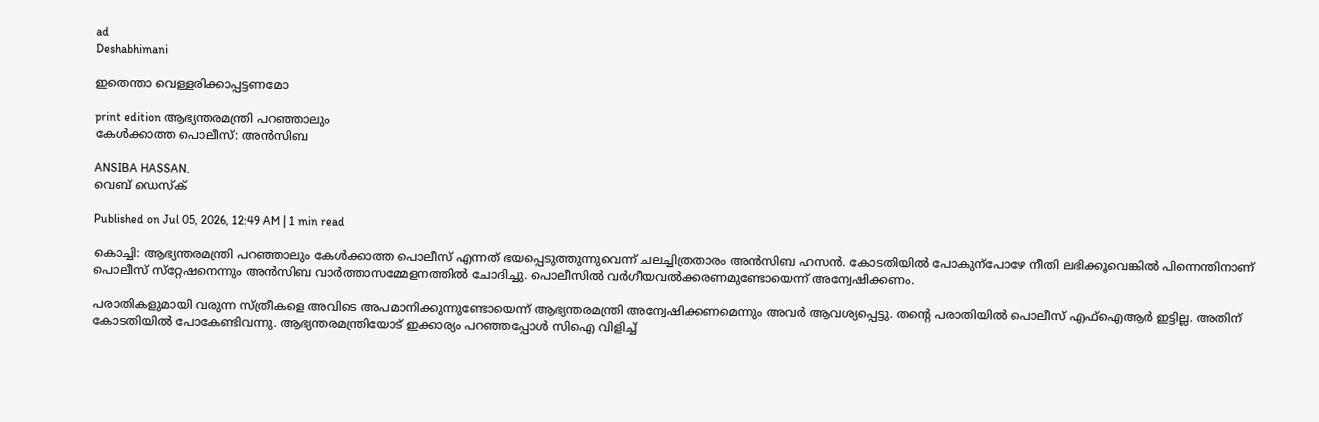ad
Deshabhimani

ഇതെന്താ വെള്ളരിക്കാപ്പട്ടണമോ

print edition ആഭ്യന്തരമന്ത്രി പറഞ്ഞാലും
കേൾക്കാത്ത പൊലീസ്‌: അൻസിബ

ANSIBA HASSAN.
വെബ് ഡെസ്ക്

Published on Jul 05, 2026, 12:49 AM | 1 min read

കൊച്ചി: ആഭ്യന്തരമന്ത്രി പറഞ്ഞാലും കേൾക്കാത്ത പൊലീസ്‌ എന്നത്‌ ഭയപ്പെടുത്തുന്നുവെന്ന്‌ ചലച്ചിത്രതാരം അൻസിബ ഹസൻ. കോടതിയിൽ പോകുന്പോഴേ നീതി ലഭിക്കൂവെങ്കിൽ പിന്നെന്തിനാണ്‌ പൊലീസ്‌ സ്‌റ്റേഷനെന്നും അൻസിബ വാർത്താസമ്മേളനത്തിൽ ചോദിച്ചു. പൊലീസിൽ വർഗീയവൽക്കരണമുണ്ടോയെന്ന്‌ അന്വേഷിക്കണം.

പരാതികളുമായി വരുന്ന സ്‌ത്രീകളെ അവിടെ അപമാനിക്കുന്നുണ്ടോയെന്ന്‌ ആഭ്യന്തരമന്ത്രി അന്വേഷിക്കണമെന്നും അവർ ആവശ്യപ്പെട്ടു. തന്റെ പരാതിയിൽ പൊലീസ്‌ എഫ്‌ഐആർ ഇട്ടില്ല. അതിന്‌ കോടതിയിൽ പോകേണ്ടിവന്നു. ആഭ്യന്തരമന്ത്രിയോട്‌ ഇക്കാര്യം പറഞ്ഞപ്പോൾ സിഐ വിളിച്ച്‌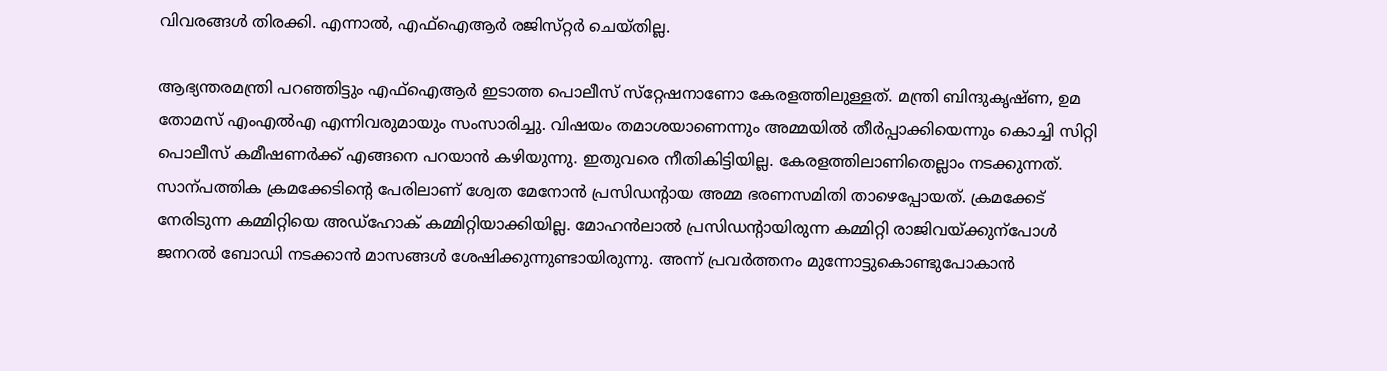വിവരങ്ങൾ തിരക്കി. എന്നാൽ, എഫ്‌ഐആർ രജിസ്‌റ്റർ ചെയ്‌തില്ല.

ആഭ്യന്തരമന്ത്രി പറഞ്ഞിട്ടും എഫ്‌ഐആർ ഇടാത്ത പൊലീസ്‌ സ്‌റ്റേഷനാണോ കേരളത്തിലുള്ളത്‌. മന്ത്രി ബിന്ദുകൃഷ്‌ണ, ഉമ തോമസ്‌ എംഎൽഎ എന്നിവരുമായും സംസാരിച്ചു. വിഷയം തമാശയാണെന്നും അമ്മയിൽ തീർപ്പാക്കിയെന്നും കൊച്ചി സിറ്റി പൊലീസ്‌ കമീഷണർക്ക്‌ എങ്ങനെ പറയാൻ കഴിയുന്നു. ഇതുവരെ നീതികിട്ടിയില്ല. കേരളത്തിലാണിതെല്ലാം നടക്കുന്നത്‌. സാന്പത്തിക ക്രമക്കേടിന്റെ പേരിലാണ്‌ ശ്വേത മേനോൻ പ്രസിഡന്റായ അമ്മ ഭരണസമിതി താഴെപ്പോയത്‌. ക്രമക്കേട്‌ നേരിടുന്ന കമ്മിറ്റിയെ അഡ്‌ഹോക്‌ കമ്മിറ്റിയാക്കിയില്ല. മോഹൻലാൽ പ്രസിഡന്റായിരുന്ന കമ്മിറ്റി രാജിവയ്‌ക്കുന്പോൾ ജനറൽ ബോഡി നടക്കാൻ മാസങ്ങൾ ശേഷിക്കുന്നുണ്ടായിരുന്നു. അന്ന്‌ പ്രവർത്തനം മുന്നോട്ടുകൊണ്ടുപോകാൻ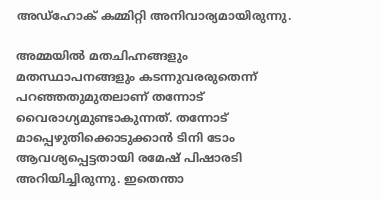അഡ്‌ഹോക്‌ കമ്മിറ്റി അനിവാര്യമായിരുന്നു.

അമ്മയിൽ മതചിഹ്നങ്ങളും മതസ്ഥാപനങ്ങളും കടന്നുവരരുതെന്ന്‌ പറഞ്ഞതുമുതലാണ്‌ തന്നോട്‌ വൈരാഗ്യമുണ്ടാകുന്നത്‌. തന്നോട്‌ മാപ്പെഴുതിക്കൊടുക്കാൻ ടിനി ടോം ആവശ്യപ്പെട്ടതായി രമേഷ്‌ പിഷാരടി അറിയിച്ചിരുന്നു. ഇതെന്താ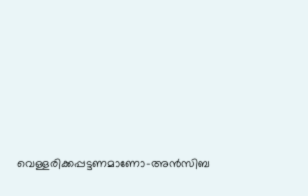വെള്ളരിക്കപ്പട്ടണമാണോ–അൻസിബ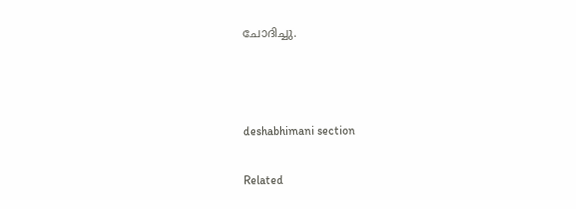ചോദിച്ചു.



deshabhimani section

Related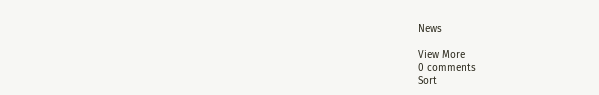News

View More
0 comments
Sort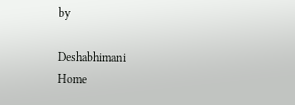by

Deshabhimani
Home